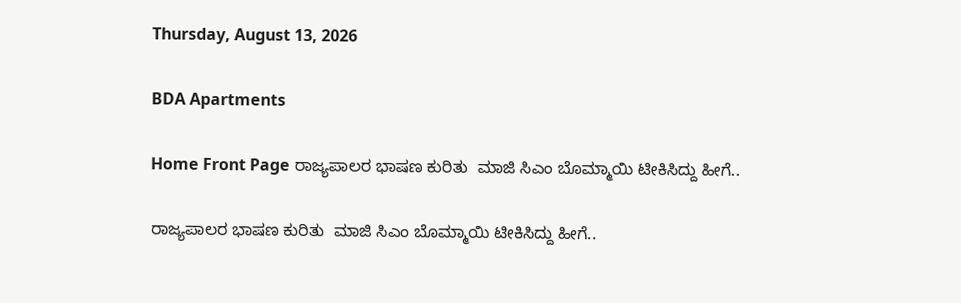Thursday, August 13, 2026

BDA Apartments

Home Front Page ರಾಜ್ಯಪಾಲರ ಭಾಷಣ ಕುರಿತು  ಮಾಜಿ ಸಿಎಂ ಬೊಮ್ಮಾಯಿ ಟೀಕಿಸಿದ್ದು ಹೀಗೆ..

ರಾಜ್ಯಪಾಲರ ಭಾಷಣ ಕುರಿತು  ಮಾಜಿ ಸಿಎಂ ಬೊಮ್ಮಾಯಿ ಟೀಕಿಸಿದ್ದು ಹೀಗೆ..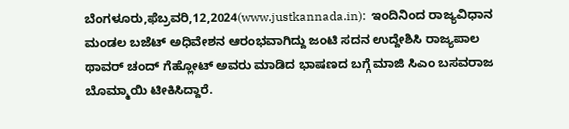ಬೆಂಗಳೂರು,ಫೆಬ್ರವರಿ,12,2024(www.justkannada.in):  ಇಂದಿನಿಂದ ರಾಜ್ಯವಿಧಾನ ಮಂಡಲ ಬಜೆಟ್ ಅಧಿವೇಶನ ಆರಂಭವಾಗಿದ್ದು ಜಂಟಿ ಸದನ ಉದ್ದೇಶಿಸಿ ರಾಜ್ಯಪಾಲ ಥಾವರ್ ಚಂದ್ ಗೆಹ್ಲೋಟ್ ಅವರು ಮಾಡಿದ ಭಾಷಣದ ಬಗ್ಗೆ ಮಾಜಿ ಸಿಎಂ ಬಸವರಾಜ ಬೊಮ್ಮಾಯಿ ಟೀಕಿಸಿದ್ದಾರೆ.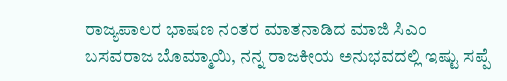ರಾಜ್ಯಪಾಲರ ಭಾಷಣ ನಂತರ ಮಾತನಾಡಿದ ಮಾಜಿ ಸಿಎಂ ಬಸವರಾಜ ಬೊಮ್ಮಾಯಿ, ನನ್ನ ರಾಜಕೀಯ ಅನುಭವದಲ್ಲಿ ಇಷ್ಟು ಸಪ್ಪೆ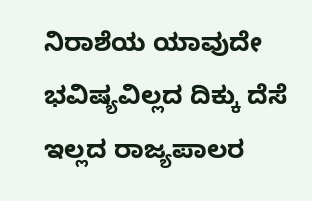ನಿರಾಶೆಯ ಯಾವುದೇ ಭವಿಷ್ಯವಿಲ್ಲದ ದಿಕ್ಕು ದೆಸೆ ಇಲ್ಲದ ರಾಜ್ಯಪಾಲರ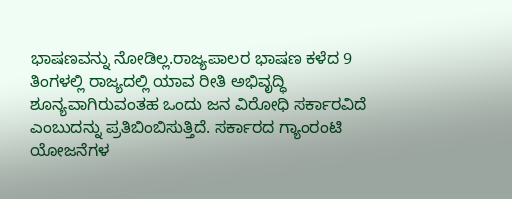ಭಾಷಣವನ್ನು ನೋಡಿಲ್ಲ.ರಾಜ್ಯಪಾಲರ ಭಾಷಣ ಕಳೆದ 9 ತಿಂಗಳಲ್ಲಿ ರಾಜ್ಯದಲ್ಲಿ ಯಾವ ರೀತಿ ಅಭಿವೃದ್ಧಿ ಶೂನ್ಯವಾಗಿರುವಂತಹ ಒಂದು ಜನ ವಿರೋಧಿ ಸರ್ಕಾರವಿದೆ ಎಂಬುದನ್ನು ಪ್ರತಿಬಿಂಬಿಸುತ್ತಿದೆ. ಸರ್ಕಾರದ ಗ್ಯಾಂರಂಟಿ ಯೋಜನೆಗಳ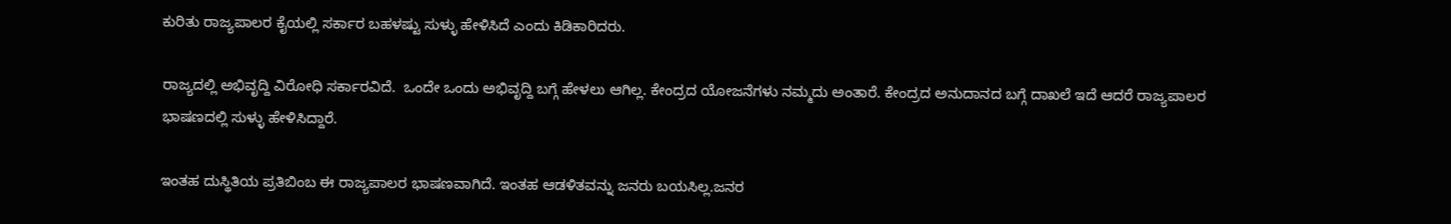ಕುರಿತು ರಾಜ್ಯಪಾಲರ ಕೈಯಲ್ಲಿ ಸರ್ಕಾರ ಬಹಳಷ್ಟು ಸುಳ್ಳು ಹೇಳಿಸಿದೆ ಎಂದು ಕಿಡಿಕಾರಿದರು.

ರಾಜ್ಯದಲ್ಲಿ ಅಭಿವೃದ್ದಿ ವಿರೋಧಿ ಸರ್ಕಾರವಿದೆ.  ಒಂದೇ ಒಂದು ಅಭಿವೃದ್ದಿ ಬಗ್ಗೆ ಹೇಳಲು ಆಗಿಲ್ಲ. ಕೇಂದ್ರದ ಯೋಜನೆಗಳು ನಮ್ಮದು ಅಂತಾರೆ. ಕೇಂದ್ರದ ಅನುದಾನದ ಬಗ್ಗೆ ದಾಖಲೆ ಇದೆ ಆದರೆ ರಾಜ್ಯಪಾಲರ ಭಾಷಣದಲ್ಲಿ ಸುಳ್ಳು ಹೇಳಿಸಿದ್ದಾರೆ.

ಇಂತಹ ದುಸ್ಥಿತಿಯ ಪ್ರತಿಬಿಂಬ ಈ ರಾಜ್ಯಪಾಲರ ಭಾಷಣವಾಗಿದೆ. ಇಂತಹ ಆಡಳಿತವನ್ನು ಜನರು ಬಯಸಿಲ್ಲ.ಜನರ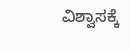ವಿಶ್ವಾಸಕ್ಕೆ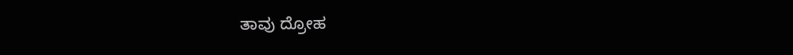ತಾವು ದ್ರೋಹ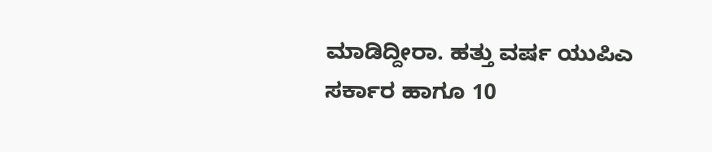ಮಾಡಿದ್ದೀರಾ. ಹತ್ತು ವರ್ಷ ಯುಪಿಎ ಸರ್ಕಾರ ಹಾಗೂ 10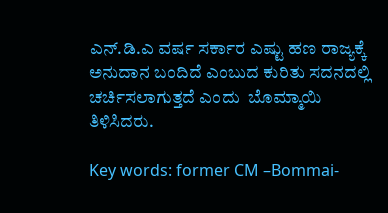ಎನ್.ಡಿ.ಎ ವರ್ಷ ಸರ್ಕಾರ ಎಷ್ಟು ಹಣ ರಾಜ್ಯಕ್ಕೆ ಅನುದಾನ ಬಂದಿದೆ ಎಂಬುದ ಕುರಿತು ಸದನದಲ್ಲಿ ಚರ್ಚಿಸಲಾಗುತ್ತದೆ ಎಂದು  ಬೊಮ್ಮಾಯಿ ತಿಳಿಸಿದರು.

Key words: former CM –Bommai-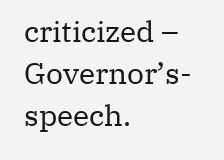criticized – Governor’s- speech.